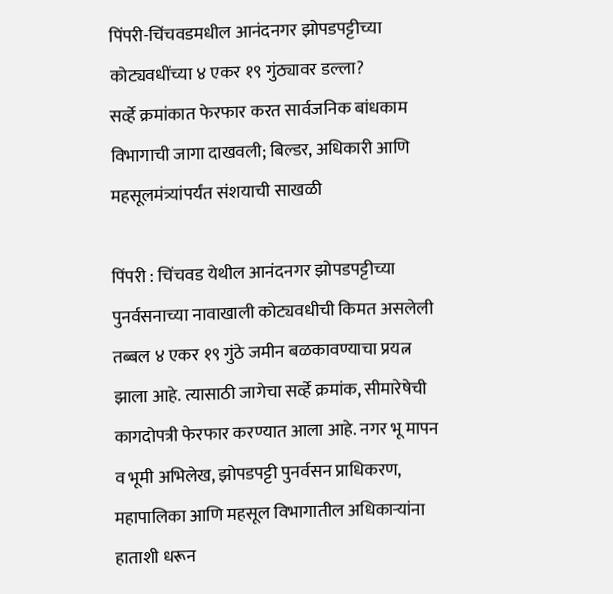पिंपरी-चिंचवडमधील आनंदनगर झोपडपट्टीच्या कोट्यवधींच्या ४ एकर १९ गुंठ्यावर डल्ला?
सर्व्हे क्रमांकात फेरफार करत सार्वजनिक बांधकाम विभागाची जागा दाखवली; बिल्डर, अधिकारी आणि महसूलमंत्र्यांपर्यंत संशयाची साखळी

पिंपरी : चिंचवड येथील आनंदनगर झोपडपट्टीच्या पुनर्वसनाच्या नावाखाली कोट्यवधीची किमत असलेली तब्बल ४ एकर १९ गुंठे जमीन बळकावण्याचा प्रयत्न झाला आहे. त्यासाठी जागेचा सर्व्हे क्रमांक, सीमारेषेची कागदोपत्री फेरफार करण्यात आला आहे. नगर भू मापन व भूमी अभिलेख, झोपडपट्टी पुनर्वसन प्राधिकरण, महापालिका आणि महसूल विभागातील अधिकाऱ्यांना हाताशी धरून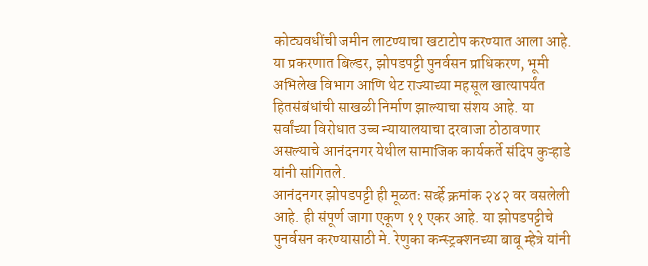कोट्यवधींची जमीन लाटण्याचा खटाटोप करण्यात आला आहे. या प्रकरणात बिल्डर, झोपडपट्टी पुनर्वसन प्राधिकरण, भूमी अभिलेख विभाग आणि थेट राज्याच्या महसूल खात्यापर्यंत हितसंबंधांची साखळी निर्माण झाल्याचा संशय आहे. या सर्वांच्या विरोधात उच्च न्यायालयाचा दरवाजा ठोठावणार असल्याचे आनंदनगर येथील सामाजिक कार्यकर्ते संदिप कुऱ्हाडे यांनी सांगितले.
आनंदनगर झोपडपट्टी ही मूळतः सर्व्हे क्रमांक २४२ वर वसलेली आहे. ही संपूर्ण जागा एकूण ११ एकर आहे. या झोपडपट्टीचे पुनर्वसन करण्यासाठी मे. रेणुका कन्स्ट्रक्शनच्या बाबू म्हेत्रे यांनी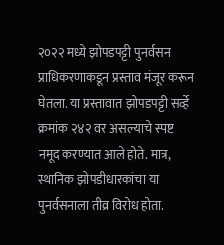२०२२ मध्ये झोपडपट्टी पुनर्वसन प्राधिकरणाकडून प्रस्ताव मंजूर करून घेतला. या प्रस्तावात झोपडपट्टी सर्व्हे क्रमांक २४२ वर असल्याचे स्पष्ट नमूद करण्यात आले होते. मात्र, स्थानिक झोपडीधारकांचा या पुनर्वसनाला तीव्र विरोध होता.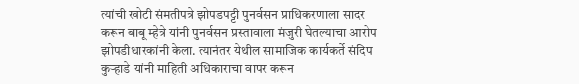त्यांची खोटी संमतीपत्रे झोपडपट्टी पुनर्वसन प्राधिकरणाला सादर करून बाबू म्हेत्रे यांनी पुनर्वसन प्रस्तावाला मंजुरी घेतल्याचा आरोप झोपडीधारकांनी केला. त्यानंतर येथील सामाजिक कार्यकर्ते संदिप कुऱ्हाडे यांनी माहिती अधिकाराचा वापर करून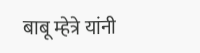बाबू म्हेत्रे यांनी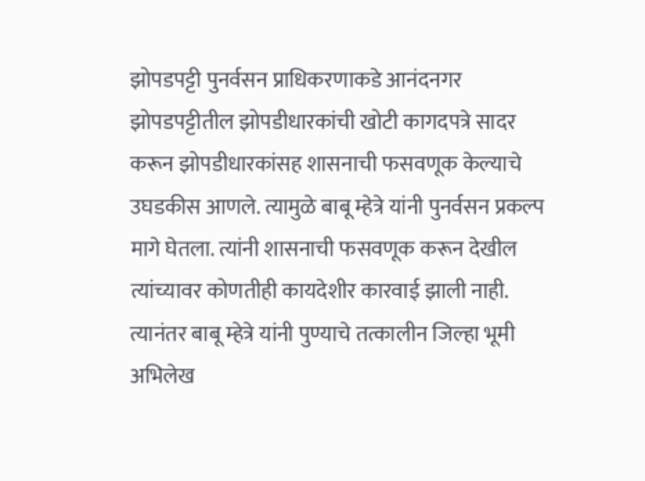झोपडपट्टी पुनर्वसन प्राधिकरणाकडे आनंदनगर झोपडपट्टीतील झोपडीधारकांची खोटी कागदपत्रे सादर करून झोपडीधारकांसह शासनाची फसवणूक केल्याचे उघडकीस आणले. त्यामुळे बाबू म्हेत्रे यांनी पुनर्वसन प्रकल्प मागे घेतला. त्यांनी शासनाची फसवणूक करून देखील त्यांच्यावर कोणतीही कायदेशीर कारवाई झाली नाही.
त्यानंतर बाबू म्हेत्रे यांनी पुण्याचे तत्कालीन जिल्हा भूमी अभिलेख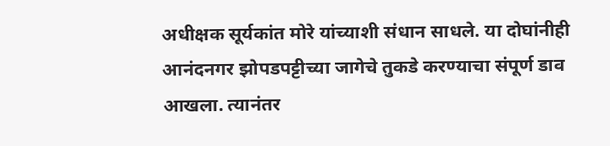अधीक्षक सूर्यकांत मोरे यांच्याशी संधान साधले. या दोघांनीही आनंदनगर झोपडपट्टीच्या जागेचे तुकडे करण्याचा संपूर्ण डाव आखला. त्यानंतर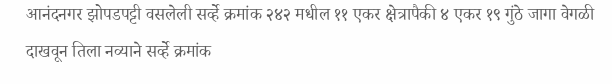आनंदनगर झोपडपट्टी वसलेली सर्व्हे क्रमांक २४२ मधील ११ एकर क्षेत्रापैकी ४ एकर १९ गुंठे जागा वेगळी दाखवून तिला नव्याने सर्व्हे क्रमांक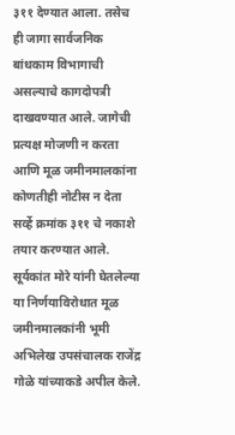३११ देण्यात आला. तसेच ही जागा सार्वजनिक बांधकाम विभागाची असल्याचे कागदोपत्री दाखवण्यात आले. जागेची प्रत्यक्ष मोजणी न करता आणि मूळ जमीनमालकांना कोणतीही नोटीस न देता सर्व्हे क्रमांक ३११ चे नकाशे तयार करण्यात आले. सूर्यकांत मोरे यांनी घेतलेल्या या निर्णयाविरोधात मूळ जमीनमालकांनी भूमी अभिलेख उपसंचालक राजेंद्र गोळे यांच्याकडे अपील केले.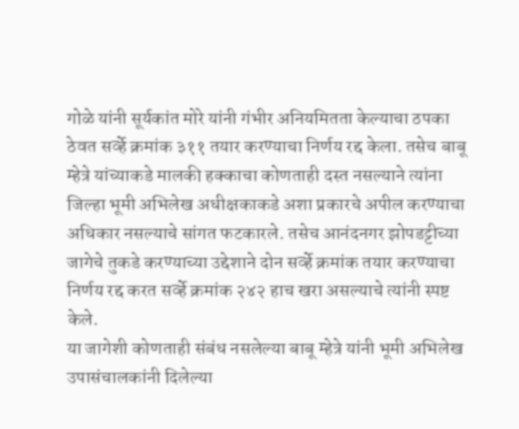गोळे यांनी सूर्यकांत मोरे यांनी गंभीर अनियमितता केल्याचा ठपका ठेवत सर्व्हे क्रमांक ३११ तयार करण्याचा निर्णय रद्द केला. तसेच बाबू म्हेत्रे यांच्याकडे मालकी हक्काचा कोणताही दस्त नसल्याने त्यांना जिल्हा भूमी अभिलेख अधीक्षकाकडे अशा प्रकारचे अपील करण्याचा अधिकार नसल्याचे सांगत फटकारले. तसेच आनंदनगर झोपडट्टीच्या जागेचे तुकडे करण्याच्या उद्देशाने दोन सर्व्हे क्रमांक तयार करण्याचा निर्णय रद्द करत सर्व्हे क्रमांक २४२ हाच खरा असल्याचे त्यांनी स्पष्ट केले.
या जागेशी कोणताही संबंध नसलेल्या बाबू म्हेत्रे यांनी भूमी अभिलेख उपासंचालकांनी दिलेल्या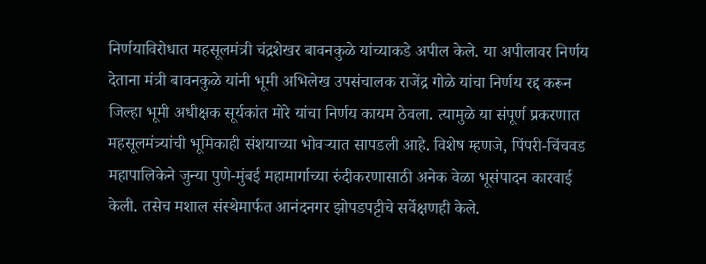निर्णयाविरोधात महसूलमंत्री चंद्रशेखर बावनकुळे यांच्याकडे अपील केले. या अपीलावर निर्णय देताना मंत्री बावनकुळे यांनी भूमी अभिलेख उपसंचालक राजेंद्र गोळे यांचा निर्णय रद्द करून जिल्हा भूमी अधीक्षक सूर्यकांत मोरे यांचा निर्णय कायम ठेवला. त्यामुळे या संपूर्ण प्रकरणात महसूलमंत्र्यांची भूमिकाही संशयाच्या भोवऱ्यात सापडली आहे. विशेष म्हणजे, पिंपरी-चिंचवड महापालिकेने जुन्या पुणे-मुंबई महामार्गाच्या रुंदीकरणासाठी अनेक वेळा भूसंपादन कारवाई केली. तसेच मशाल संस्थेमार्फत आनंदनगर झोपडपट्टीचे सर्वेक्षणही केले.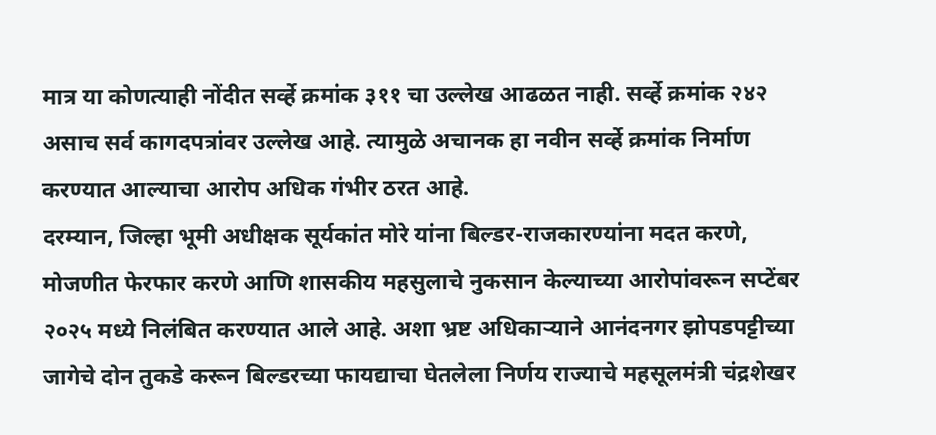मात्र या कोणत्याही नोंदीत सर्व्हे क्रमांक ३११ चा उल्लेख आढळत नाही. सर्व्हे क्रमांक २४२ असाच सर्व कागदपत्रांवर उल्लेख आहे. त्यामुळे अचानक हा नवीन सर्व्हे क्रमांक निर्माण करण्यात आल्याचा आरोप अधिक गंभीर ठरत आहे.
दरम्यान, जिल्हा भूमी अधीक्षक सूर्यकांत मोरे यांना बिल्डर-राजकारण्यांना मदत करणे, मोजणीत फेरफार करणे आणि शासकीय महसुलाचे नुकसान केल्याच्या आरोपांवरून सप्टेंबर २०२५ मध्ये निलंबित करण्यात आले आहे. अशा भ्रष्ट अधिकाऱ्याने आनंदनगर झोपडपट्टीच्या जागेचे दोन तुकडे करून बिल्डरच्या फायद्याचा घेतलेला निर्णय राज्याचे महसूलमंत्री चंद्रशेखर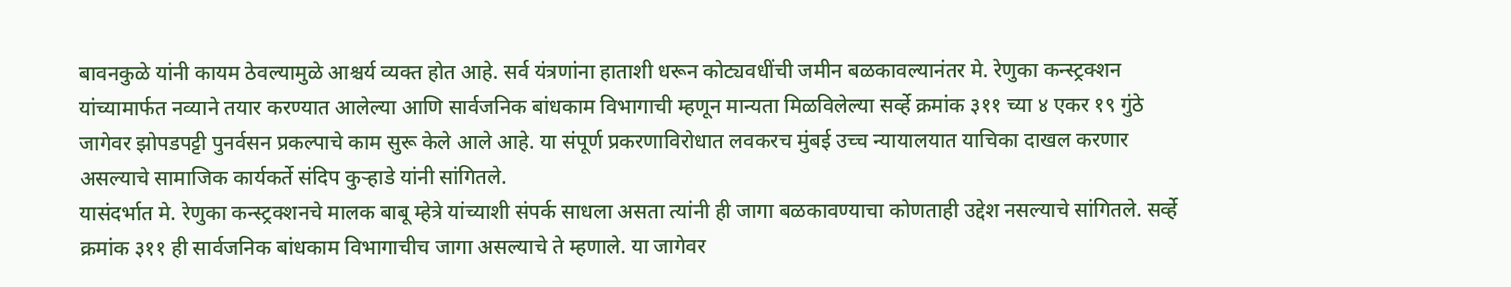बावनकुळे यांनी कायम ठेवल्यामुळे आश्चर्य व्यक्त होत आहे. सर्व यंत्रणांना हाताशी धरून कोट्यवधींची जमीन बळकावल्यानंतर मे. रेणुका कन्स्ट्रक्शन यांच्यामार्फत नव्याने तयार करण्यात आलेल्या आणि सार्वजनिक बांधकाम विभागाची म्हणून मान्यता मिळविलेल्या सर्व्हे क्रमांक ३११ च्या ४ एकर १९ गुंठे जागेवर झोपडपट्टी पुनर्वसन प्रकल्पाचे काम सुरू केले आले आहे. या संपूर्ण प्रकरणाविरोधात लवकरच मुंबई उच्च न्यायालयात याचिका दाखल करणार असल्याचे सामाजिक कार्यकर्ते संदिप कुऱ्हाडे यांनी सांगितले.
यासंदर्भात मे. रेणुका कन्स्ट्रक्शनचे मालक बाबू म्हेत्रे यांच्याशी संपर्क साधला असता त्यांनी ही जागा बळकावण्याचा कोणताही उद्देश नसल्याचे सांगितले. सर्व्हे क्रमांक ३११ ही सार्वजनिक बांधकाम विभागाचीच जागा असल्याचे ते म्हणाले. या जागेवर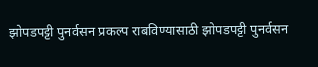झोपडपट्टी पुनर्वसन प्रकल्प राबविण्यासाठी झोपडपट्टी पुनर्वसन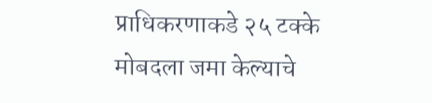प्राधिकरणाकडे २५ टक्के मोबदला जमा केल्याचे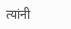त्यांनी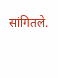सांगितले.